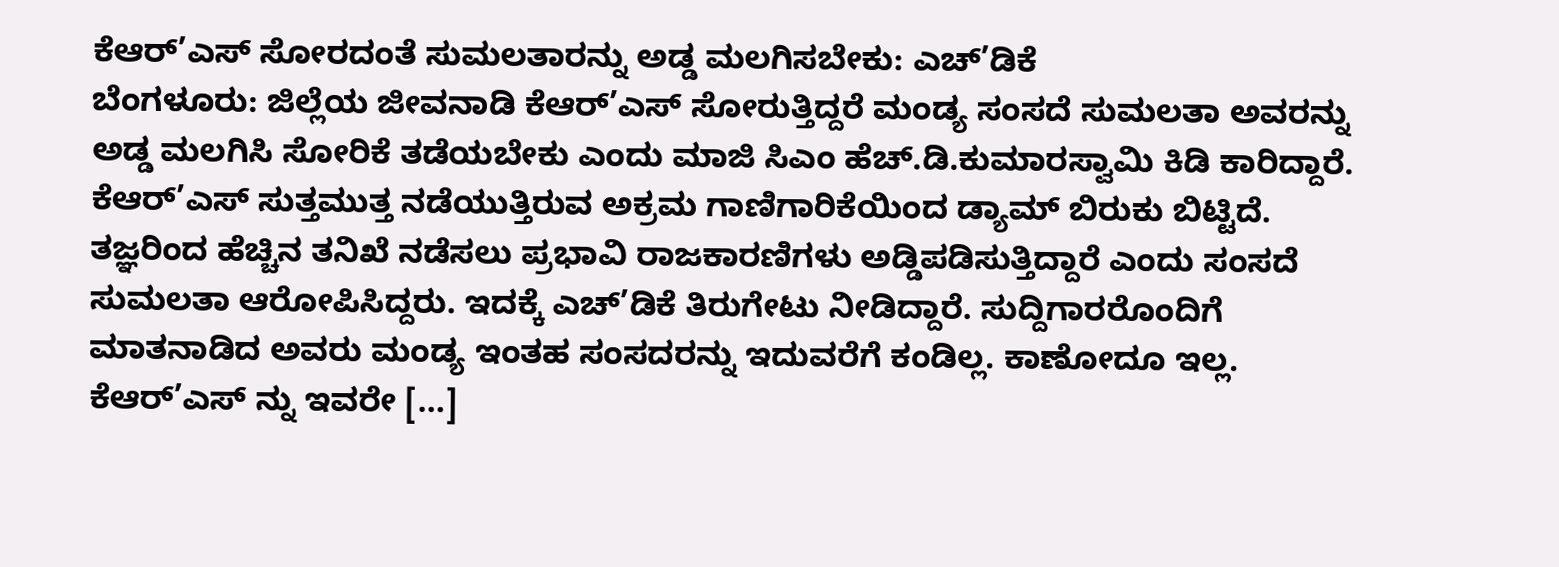ಕೆಆರ್’ಎಸ್ ಸೋರದಂತೆ ಸುಮಲತಾರನ್ನು ಅಡ್ಡ ಮಲಗಿಸಬೇಕು: ಎಚ್’ಡಿಕೆ
ಬೆಂಗಳೂರು: ಜಿಲ್ಲೆಯ ಜೀವನಾಡಿ ಕೆಆರ್’ಎಸ್ ಸೋರುತ್ತಿದ್ದರೆ ಮಂಡ್ಯ ಸಂಸದೆ ಸುಮಲತಾ ಅವರನ್ನು ಅಡ್ಡ ಮಲಗಿಸಿ ಸೋರಿಕೆ ತಡೆಯಬೇಕು ಎಂದು ಮಾಜಿ ಸಿಎಂ ಹೆಚ್.ಡಿ.ಕುಮಾರಸ್ವಾಮಿ ಕಿಡಿ ಕಾರಿದ್ದಾರೆ. ಕೆಆರ್’ಎಸ್ ಸುತ್ತಮುತ್ತ ನಡೆಯುತ್ತಿರುವ ಅಕ್ರಮ ಗಾಣಿಗಾರಿಕೆಯಿಂದ ಡ್ಯಾಮ್ ಬಿರುಕು ಬಿಟ್ಟಿದೆ. ತಜ್ಞರಿಂದ ಹೆಚ್ಚಿನ ತನಿಖೆ ನಡೆಸಲು ಪ್ರಭಾವಿ ರಾಜಕಾರಣಿಗಳು ಅಡ್ಡಿಪಡಿಸುತ್ತಿದ್ದಾರೆ ಎಂದು ಸಂಸದೆ ಸುಮಲತಾ ಆರೋಪಿಸಿದ್ದರು. ಇದಕ್ಕೆ ಎಚ್’ಡಿಕೆ ತಿರುಗೇಟು ನೀಡಿದ್ದಾರೆ. ಸುದ್ದಿಗಾರರೊಂದಿಗೆ ಮಾತನಾಡಿದ ಅವರು ಮಂಡ್ಯ ಇಂತಹ ಸಂಸದರನ್ನು ಇದುವರೆಗೆ ಕಂಡಿಲ್ಲ. ಕಾಣೋದೂ ಇಲ್ಲ. ಕೆಆರ್’ಎಸ್ ನ್ನು ಇವರೇ […]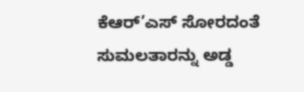ಕೆಆರ್’ಎಸ್ ಸೋರದಂತೆ ಸುಮಲತಾರನ್ನು ಅಡ್ಡ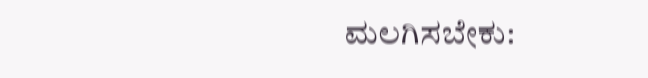ಮಲಗಿಸಬೇಕು: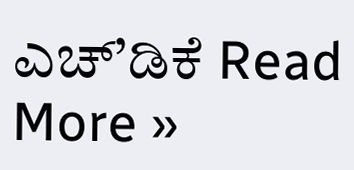ಎಚ್’ಡಿಕೆ Read More »